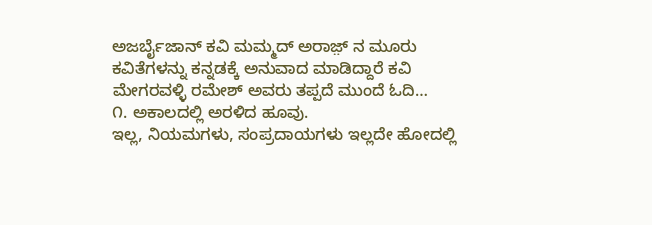ಅಜರ್ಬೈಜಾನ್ ಕವಿ ಮಮ್ಮದ್ ಅರಾಜ಼್ ನ ಮೂರು ಕವಿತೆಗಳನ್ನು ಕನ್ನಡಕ್ಕೆ ಅನುವಾದ ಮಾಡಿದ್ದಾರೆ ಕವಿ ಮೇಗರವಳ್ಳಿ ರಮೇಶ್ ಅವರು ತಪ್ಪದೆ ಮುಂದೆ ಓದಿ…
೧. ಅಕಾಲದಲ್ಲಿ ಅರಳಿದ ಹೂವು.
ಇಲ್ಲ, ನಿಯಮಗಳು, ಸಂಪ್ರದಾಯಗಳು ಇಲ್ಲದೇ ಹೋದಲ್ಲಿ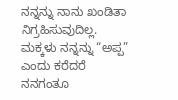ನನ್ನನ್ನು ನಾನು ಖಂಡಿತಾ ನಿಗ್ರಹಿಸುವುದಿಲ್ಲ.
ಮಕ್ಕಳು ನನ್ನನ್ನು “ಅಪ್ಪ” ಎಂದು ಕರೆದರೆ
ನನಗಂತೂ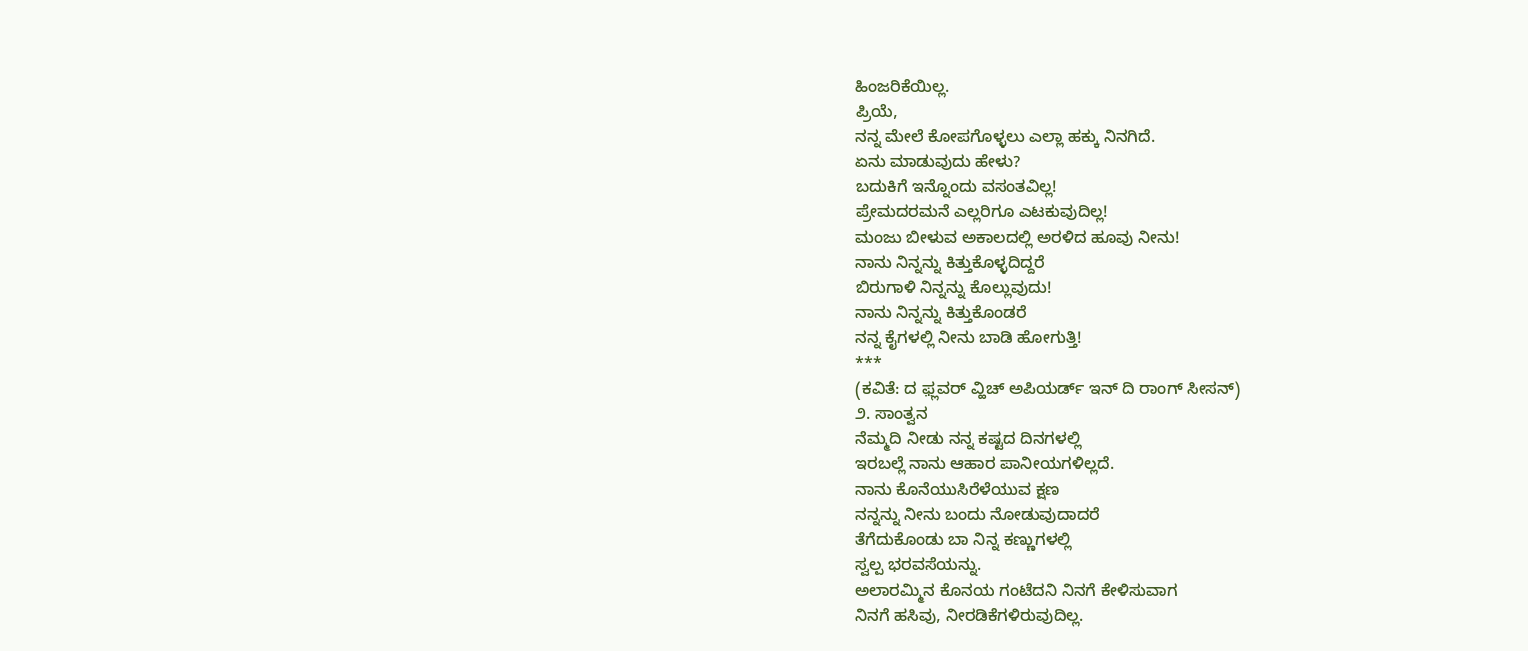ಹಿಂಜರಿಕೆಯಿಲ್ಲ.
ಪ್ರಿಯೆ,
ನನ್ನ ಮೇಲೆ ಕೋಪಗೊಳ್ಳಲು ಎಲ್ಲಾ ಹಕ್ಕು ನಿನಗಿದೆ.
ಏನು ಮಾಡುವುದು ಹೇಳು?
ಬದುಕಿಗೆ ಇನ್ನೊಂದು ವಸಂತವಿಲ್ಲ!
ಪ್ರೇಮದರಮನೆ ಎಲ್ಲರಿಗೂ ಎಟಕುವುದಿಲ್ಲ!
ಮಂಜು ಬೀಳುವ ಅಕಾಲದಲ್ಲಿ ಅರಳಿದ ಹೂವು ನೀನು!
ನಾನು ನಿನ್ನನ್ನು ಕಿತ್ತುಕೊಳ್ಳದಿದ್ದರೆ
ಬಿರುಗಾಳಿ ನಿನ್ನನ್ನು ಕೊಲ್ಲುವುದು!
ನಾನು ನಿನ್ನನ್ನು ಕಿತ್ತುಕೊಂಡರೆ
ನನ್ನ ಕೈಗಳಲ್ಲಿ ನೀನು ಬಾಡಿ ಹೋಗುತ್ತಿ!
***
(ಕವಿತೆ: ದ ಫ಼್ಲವರ್ ವ್ಹಿಚ್ ಅಪಿಯರ್ಡ್ ಇನ್ ದಿ ರಾಂಗ್ ಸೀಸನ್)
೨. ಸಾಂತ್ವನ
ನೆಮ್ಮದಿ ನೀಡು ನನ್ನ ಕಷ್ಟದ ದಿನಗಳಲ್ಲಿ
ಇರಬಲ್ಲೆ ನಾನು ಆಹಾರ ಪಾನೀಯಗಳಿಲ್ಲದೆ.
ನಾನು ಕೊನೆಯುಸಿರೆಳೆಯುವ ಕ್ಷಣ
ನನ್ನನ್ನು ನೀನು ಬಂದು ನೋಡುವುದಾದರೆ
ತೆಗೆದುಕೊಂಡು ಬಾ ನಿನ್ನ ಕಣ್ಣುಗಳಲ್ಲಿ
ಸ್ವಲ್ಪ ಭರವಸೆಯನ್ನು.
ಅಲಾರಮ್ಮಿನ ಕೊನಯ ಗಂಟೆದನಿ ನಿನಗೆ ಕೇಳಿಸುವಾಗ
ನಿನಗೆ ಹಸಿವು, ನೀರಡಿಕೆಗಳಿರುವುದಿಲ್ಲ.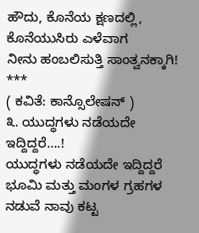ಹೌದು, ಕೊನೆಯ ಕ್ಷಣದಲ್ಲಿ, ಕೊನೆಯುಸಿರು ಎಳೆವಾಗ
ನೀನು ಹಂಬಲಿಸುತ್ತಿ ಸಾಂತ್ವನಕ್ಕಾಗಿ!
***
( ಕವಿತೆ: ಕಾನ್ಸೊಲೇಷನ್ )
೩. ಯುದ್ಧಗಳು ನಡೆಯದೇ ಇದ್ದಿದ್ದರೆ….!
ಯುದ್ಧಗಳು ನಡೆಯದೇ ಇದ್ದಿದ್ದರೆ
ಭೂಮಿ ಮತ್ತು ಮಂಗಳ ಗ್ರಹಗಳ ನಡುವೆ ನಾವು ಕಟ್ಟ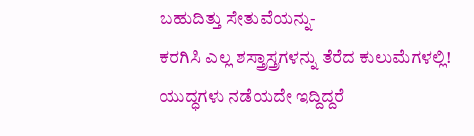ಬಹುದಿತ್ತು ಸೇತುವೆಯನ್ನು-
ಕರಗಿಸಿ ಎಲ್ಲ ಶಸ್ತ್ರಾಸ್ತ್ರಗಳನ್ನು ತೆರೆದ ಕುಲುಮೆಗಳಲ್ಲಿ!
ಯುದ್ಧಗಳು ನಡೆಯದೇ ಇದ್ದಿದ್ದರೆ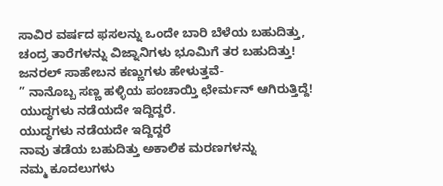ಸಾವಿರ ವರ್ಷದ ಫಸಲನ್ನು ಒಂದೇ ಬಾರಿ ಬೆಳೆಯ ಬಹುದಿತ್ತು,
ಚಂದ್ರ ತಾರೆಗಳನ್ನು ವಿಜ್ನಾನಿಗಳು ಭೂಮಿಗೆ ತರ ಬಹುದಿತ್ತು!
ಜನರಲ್ ಸಾಹೇಬನ ಕಣ್ಣುಗಳು ಹೇಳುತ್ತವೆ-
” ನಾನೊಬ್ಬ ಸಣ್ಣ ಹಳ್ಳಿಯ ಪಂಚಾಯ್ತಿ ಛೇರ್ಮನ್ ಆಗಿರುತ್ತಿದ್ದೆ!
ಯುದ್ಧಗಳು ನಡೆಯದೇ ಇದ್ದಿದ್ದರೆ.
ಯುದ್ಧಗಳು ನಡೆಯದೇ ಇದ್ದಿದ್ದರೆ
ನಾವು ತಡೆಯ ಬಹುದಿತ್ತು ಅಕಾಲಿಕ ಮರಣಗಳನ್ನು
ನಮ್ಮ ಕೂದಲುಗಳು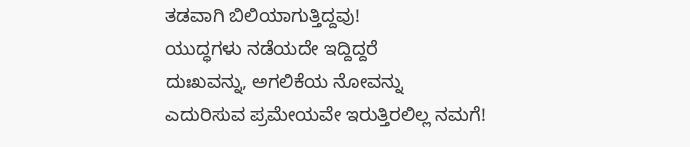ತಡವಾಗಿ ಬಿಲಿಯಾಗುತ್ತಿದ್ದವು!
ಯುದ್ಧಗಳು ನಡೆಯದೇ ಇದ್ದಿದ್ದರೆ
ದುಃಖವನ್ನು, ಅಗಲಿಕೆಯ ನೋವನ್ನು
ಎದುರಿಸುವ ಪ್ರಮೇಯವೇ ಇರುತ್ತಿರಲಿಲ್ಲ ನಮಗೆ!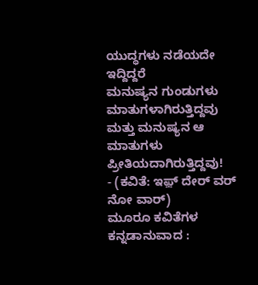ಯುದ್ಧಗಳು ನಡೆಯದೇ ಇದ್ದಿದ್ದರೆ
ಮನುಷ್ಯನ ಗುಂಡುಗಳು ಮಾತುಗಳಾಗಿರುತ್ತಿದ್ದವು
ಮತ್ತು ಮನುಷ್ಯನ ಆ ಮಾತುಗಳು ಪ್ರೀತಿಯದಾಗಿರುತ್ತಿದ್ದವು!
- (ಕವಿತೆ: ಇಫ಼್ ದೇರ್ ವರ್ ನೋ ವಾರ್)
ಮೂರೂ ಕವಿತೆಗಳ ಕನ್ನಡಾನುವಾದ :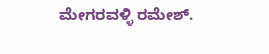ಮೇಗರವಳ್ಳಿ ರಮೇಶ್.